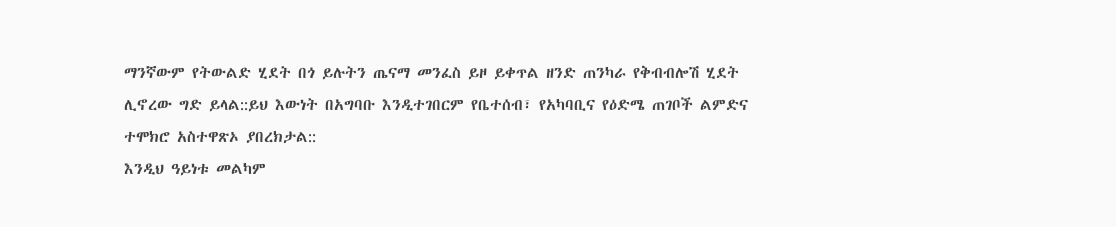ማንኛውም የትውልድ ሂደት በጎ ይሉትን ጤናማ መንፈስ ይዞ ይቀጥል ዘንድ ጠንካራ የቅብብሎሽ ሂደት ሊኖረው ግድ ይላል::ይህ እውነት በአግባቡ እንዲተገበርም የቤተሰብ፣ የአካባቢና የዕድሜ ጠገቦች ልምድና ተሞክሮ አስተዋጽኦ ያበረክታል::
እንዲህ ዓይነቱ መልካም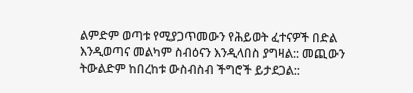ልምድም ወጣቱ የሚያጋጥመውን የሕይወት ፈተናዎች በድል እንዲወጣና መልካም ስብዕናን እንዲላበስ ያግዛል:: መጪውን ትውልድም ከበረከቱ ውስብስብ ችግሮች ይታደጋል::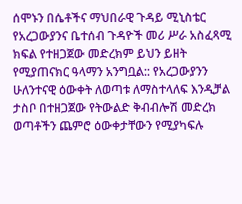ሰሞኑን በሴቶችና ማህበራዊ ጉዳይ ሚኒስቴር የአረጋውያንና ቤተሰብ ጉዳዮች መሪ ሥራ አስፈጻሚ ክፍል የተዘጋጀው መድረክም ይህን ይዘት የሚያጠናክር ዓላማን አንግቧል:: የአረጋውያንን ሁለንተናዊ ዕውቀት ለወጣቱ ለማስተላለፍ እንዲቻል ታስቦ በተዘጋጀው የትውልድ ቅብብሎሽ መድረክ ወጣቶችን ጨምሮ ዕውቀታቸውን የሚያካፍሉ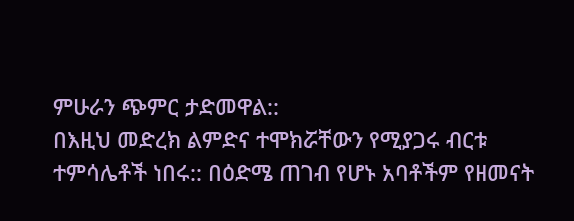ምሁራን ጭምር ታድመዋል::
በእዚህ መድረክ ልምድና ተሞክሯቸውን የሚያጋሩ ብርቱ ተምሳሌቶች ነበሩ:: በዕድሜ ጠገብ የሆኑ አባቶችም የዘመናት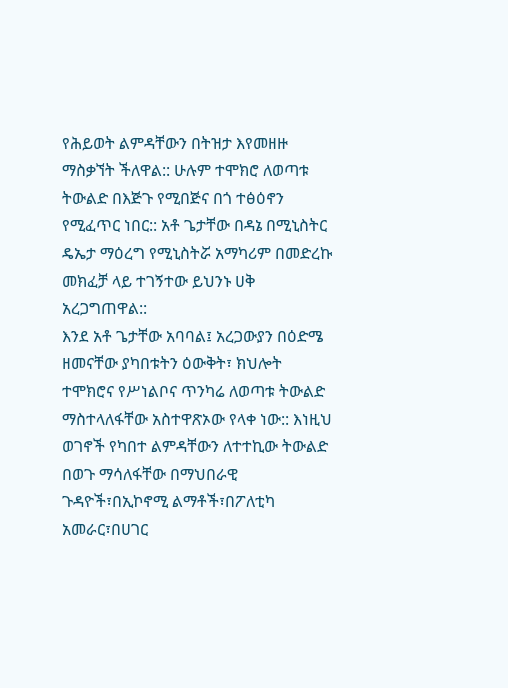የሕይወት ልምዳቸውን በትዝታ እየመዘዙ ማስቃኘት ችለዋል:: ሁሉም ተሞክሮ ለወጣቱ ትውልድ በእጅጉ የሚበጅና በጎ ተፅዕኖን የሚፈጥር ነበር:: አቶ ጌታቸው በዳኔ በሚኒስትር ዴኤታ ማዕረግ የሚኒስትሯ አማካሪም በመድረኩ መክፈቻ ላይ ተገኝተው ይህንኑ ሀቅ አረጋግጠዋል::
እንደ አቶ ጌታቸው አባባል፤ አረጋውያን በዕድሜ ዘመናቸው ያካበቱትን ዕውቅት፣ ክህሎት ተሞክሮና የሥነልቦና ጥንካሬ ለወጣቱ ትውልድ ማስተላለፋቸው አስተዋጽኦው የላቀ ነው:: እነዚህ ወገኖች የካበተ ልምዳቸውን ለተተኪው ትውልድ በወጉ ማሳለፋቸው በማህበራዊ ጉዳዮች፣በኢኮኖሚ ልማቶች፣በፖለቲካ አመራር፣በሀገር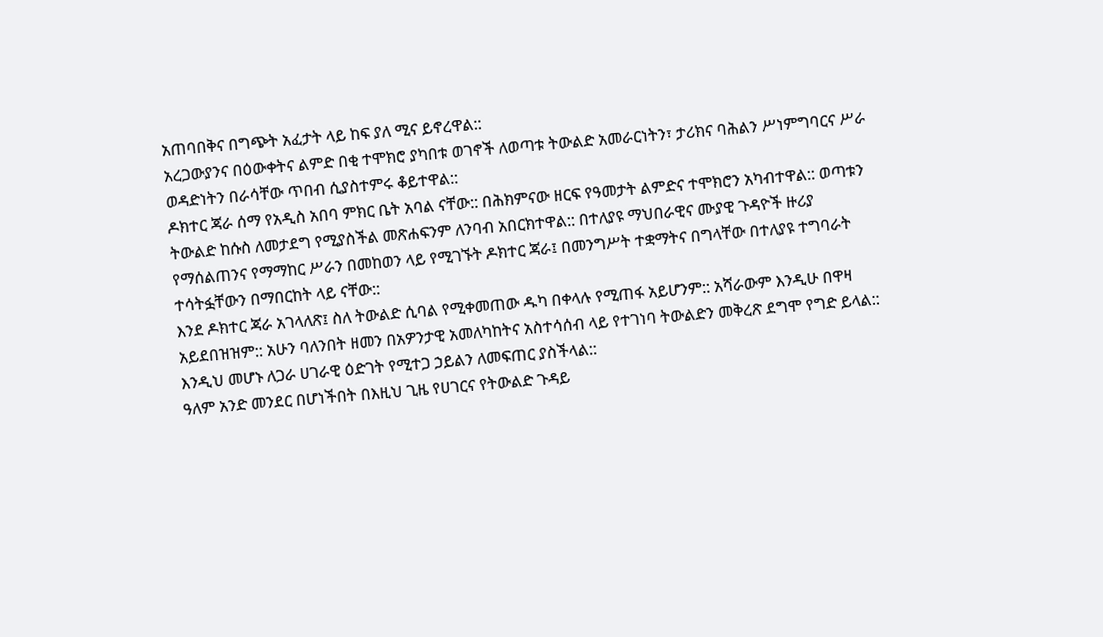አጠባበቅና በግጭት አፈታት ላይ ከፍ ያለ ሚና ይኖረዋል::
አረጋውያንና በዕውቀትና ልምድ በቂ ተሞክሮ ያካበቱ ወገኖች ለወጣቱ ትውልድ አመራርነትን፣ ታሪክና ባሕልን ሥነምግባርና ሥራ ወዳድነትን በራሳቸው ጥበብ ሲያስተምሩ ቆይተዋል::
ዶክተር ጃራ ሰማ የአዲስ አበባ ምክር ቤት አባል ናቸው:: በሕክምናው ዘርፍ የዓመታት ልምድና ተሞክሮን አካብተዋል:: ወጣቱን ትውልድ ከሱስ ለመታደግ የሚያስችል መጽሐፍንም ለንባብ አበርክተዋል:: በተለያዩ ማህበራዊና ሙያዊ ጉዳዮች ዙሪያ የማሰልጠንና የማማከር ሥራን በመከወን ላይ የሚገኙት ዶክተር ጃራ፤ በመንግሥት ተቋማትና በግላቸው በተለያዩ ተግባራት ተሳትፏቸውን በማበርከት ላይ ናቸው::
እንደ ዶክተር ጃራ አገላለጽ፤ ስለ ትውልድ ሲባል የሚቀመጠው ዱካ በቀላሉ የሚጠፋ አይሆንም:: አሻራውም እንዲሁ በዋዛ አይደበዝዝም:: አሁን ባለንበት ዘመን በአዎንታዊ አመለካከትና አስተሳሰብ ላይ የተገነባ ትውልድን መቅረጽ ደግሞ የግድ ይላል:: እንዲህ መሆኑ ለጋራ ሀገራዊ ዕድገት የሚተጋ ኃይልን ለመፍጠር ያስችላል::
ዓለም አንድ መንደር በሆነችበት በእዚህ ጊዜ የሀገርና የትውልድ ጉዳይ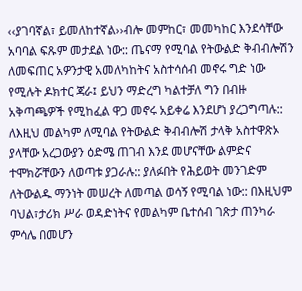‹‹ያገባኛል፣ ይመለከተኛል››ብሎ መምከር፣ መመካከር እንደሳቸው አባባል ፍጹም መታደል ነው:: ጤናማ የሚባል የትውልድ ቅብብሎሽን ለመፍጠር አዎንታዊ አመለካከትና አስተሳሰብ መኖሩ ግድ ነው የሚሉት ዶክተር ጃራ፤ ይህን ማድረግ ካልተቻለ ግን በብዙ አቅጣጫዎች የሚከፈል ዋጋ መኖሩ አይቀሬ እንደሆነ ያረጋግጣሉ::
ለእዚህ መልካም ለሚባል የትውልድ ቅብብሎሽ ታላቅ አስተዋጽኦ ያላቸው አረጋውያን ዕድሜ ጠገብ እንደ መሆናቸው ልምድና ተሞክሯቸውን ለወጣቱ ያጋራሉ:: ያለፉበት የሕይወት መንገድም ለትውልዱ ማንነት መሠረት ለመጣል ወሳኝ የሚባል ነው:: በእዚህም ባህል፣ታሪክ ሥራ ወዳድነትና የመልካም ቤተሰብ ገጽታ ጠንካራ ምሳሌ በመሆን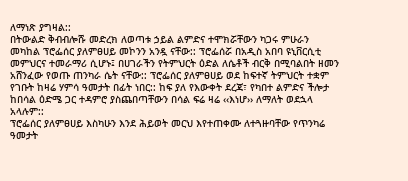ለማነጽ ያግዛል::
በትውልድ ቅብብሎሹ መድረክ ለወጣቱ ኃይል ልምድና ተሞክሯቸውን ካጋሩ ምሁራን መካከል ፕሮፌሰር ያለምፀሀይ መኮንን አንዷ ናቸው:: ፕሮፌሰሯ በአዲስ አበባ ዩኒቨርሲቲ መምህርና ተመራማሪ ሲሆኑ፤ በሀገራችን የትምህርት ዕድል ለሴቶች ብርቅ በሚባልበት ዘመን አሸንፈው የወጡ ጠንካራ ሴት ናቸው:: ፕሮፌሰር ያለምፀሀይ ወደ ከፍተኛ ትምህርት ተቋም የገቡት ከዛሬ ሃምሳ ዓመታት በፊት ነበር:: ከፍ ያለ የእውቀት ደረጃ፣ የካበተ ልምድና ችሎታ ከበሳል ዕድሜ ጋር ተዳምሮ ያስጨበጣቸውን በሳል ፍሬ ዛሬ ‹‹እነሆ›› ለማለት ወደኋላ አላሉም::
ፕሮፌሰር ያለምፀሀይ እስካሁን እንደ ሕይወት መርህ እየተጠቀሙ ለተጓዙባቸው የጥንካሬ ዓመታት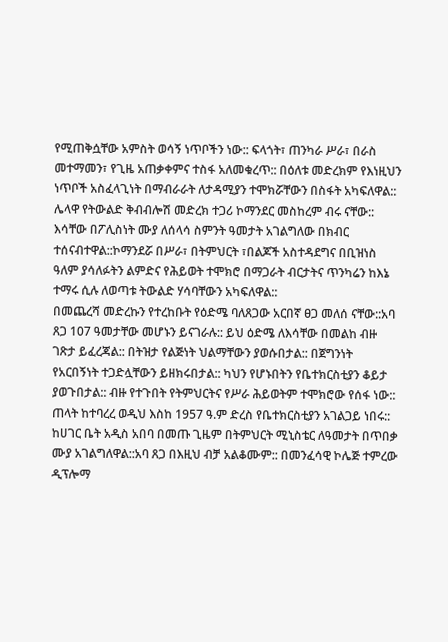የሚጠቅሷቸው አምስት ወሳኝ ነጥቦችን ነው:: ፍላጎት፣ ጠንካራ ሥራ፣ በራስ መተማመን፣ የጊዜ አጠቃቀምና ተስፋ አለመቁረጥ:: በዕለቱ መድረክም የእነዚህን ነጥቦች አስፈላጊነት በማብራራት ለታዳሚያን ተሞክሯቸውን በስፋት አካፍለዋል::
ሌላዋ የትውልድ ቅብብሎሽ መድረክ ተጋሪ ኮማንደር መስከረም ብሩ ናቸው:: እሳቸው በፖሊስነት ሙያ ለሰላሳ ስምንት ዓመታት አገልግለው በክብር ተሰናብተዋል::ኮማንደሯ በሥራ፣ በትምህርት ፣በልጆች አስተዳደግና በቢዝነስ ዓለም ያሳለፉትን ልምድና የሕይወት ተሞክሮ በማጋራት ብርታትና ጥንካሬን ከእኔ ተማሩ ሲሉ ለወጣቱ ትውልድ ሃሳባቸውን አካፍለዋል::
በመጨረሻ መድረኩን የተረከቡት የዕድሜ ባለጸጋው አርበኛ ፀጋ መለሰ ናቸው::አባ ጸጋ 107 ዓመታቸው መሆኑን ይናገራሉ:: ይህ ዕድሜ ለእሳቸው በመልከ ብዙ ገጽታ ይፈረጃል:: በትዝታ የልጅነት ህልማቸውን ያወሱበታል:: በጀግንነት የአርበኝነት ተጋድሏቸውን ይዘክሩበታል:: ካህን የሆኑበትን የቤተክርስቲያን ቆይታ ያወጉበታል:: ብዙ የተጉበት የትምህርትና የሥራ ሕይወትም ተሞክሮው የሰፋ ነው::
ጠላት ከተባረረ ወዲህ እስከ 1957 ዓ.ም ድረስ የቤተክርስቲያን አገልጋይ ነበሩ:: ከሀገር ቤት አዲስ አበባ በመጡ ጊዜም በትምህርት ሚኒስቴር ለዓመታት በጥበቃ ሙያ አገልግለዋል::አባ ጸጋ በእዚህ ብቻ አልቆሙም:: በመንፈሳዊ ኮሌጅ ተምረው ዲፕሎማ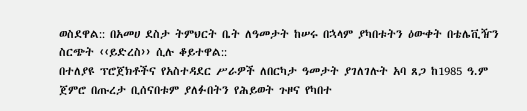ወስደዋል:: በአመሀ ደስታ ትምህርት ቤት ለዓመታት ከሠሩ በኋላም ያካበቱትን ዕውቀት በቴሌቪዥን ስርጭት ‹‹ይድረስ›› ሲሉ ቆይተዋል::
በተለያዩ ፕሮጀክቶችና የአስተዳደር ሥራዎች ለበርካታ ዓመታት ያገለገሉት አባ ጸጋ ከ1985 ዓ.ም ጀምሮ በጡረታ ቢሰናበቱም ያለፉበትን የሕይወት ጉዞና የካበተ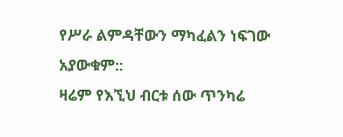የሥራ ልምዳቸውን ማካፈልን ነፍገው አያውቁም::
ዛሬም የእኚህ ብርቱ ሰው ጥንካሬ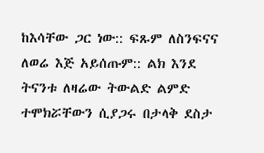ከእሳቸው ጋር ነው:: ፍጹም ለስንፍናና ለወሬ እጅ አይሰጡም:: ልክ እንደ ትናንቱ ለዛሬው ትውልድ ልምድ ተሞክሯቸውን ሲያጋሩ በታላቅ ደስታ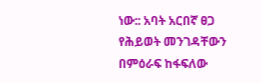ነው:: አባት አርበኛ ፀጋ የሕይወት መንገዳቸውን በምዕራፍ ከፋፍለው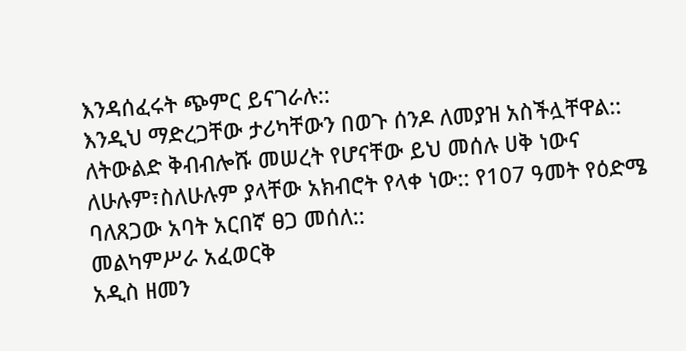እንዳሰፈሩት ጭምር ይናገራሉ::
እንዲህ ማድረጋቸው ታሪካቸውን በወጉ ሰንዶ ለመያዝ አስችሏቸዋል:: ለትውልድ ቅብብሎሹ መሠረት የሆናቸው ይህ መሰሉ ሀቅ ነውና ለሁሉም፣ስለሁሉም ያላቸው አክብሮት የላቀ ነው:: የ107 ዓመት የዕድሜ ባለጸጋው አባት አርበኛ ፀጋ መሰለ::
መልካምሥራ አፈወርቅ
አዲስ ዘመን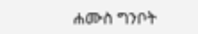ሐሙስ ግንቦት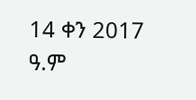14 ቀን 2017 ዓ.ም